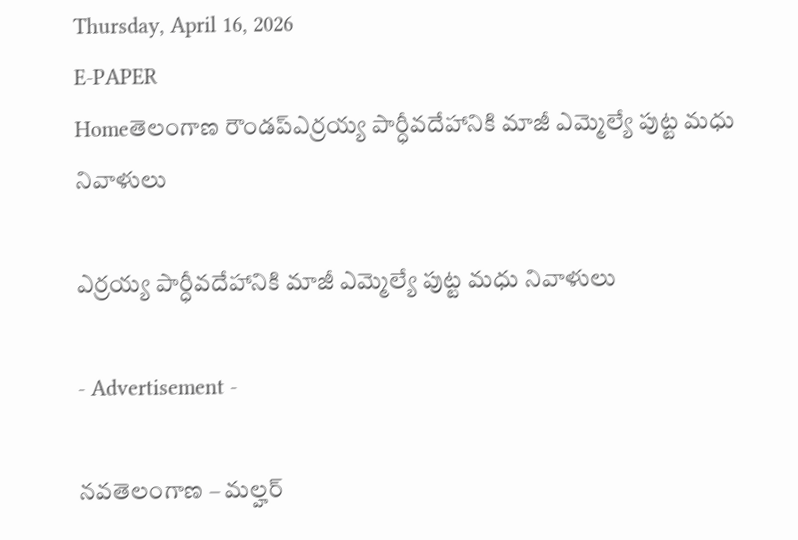Thursday, April 16, 2026
E-PAPER
Homeతెలంగాణ రౌండప్ఎర్రయ్య పార్ధీవదేహానికి మాజీ ఎమ్మెల్యే పుట్ట మధు నివాళులు

ఎర్రయ్య పార్ధీవదేహానికి మాజీ ఎమ్మెల్యే పుట్ట మధు నివాళులు

- Advertisement -

నవతెలంగాణ – మల్హర్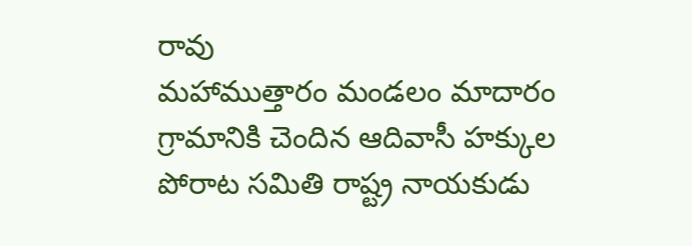రావు
మహాముత్తారం మండలం మాదారం గ్రామానికి చెందిన ఆదివాసీ హక్కుల పోరాట సమితి రాష్ట్ర నాయకుడు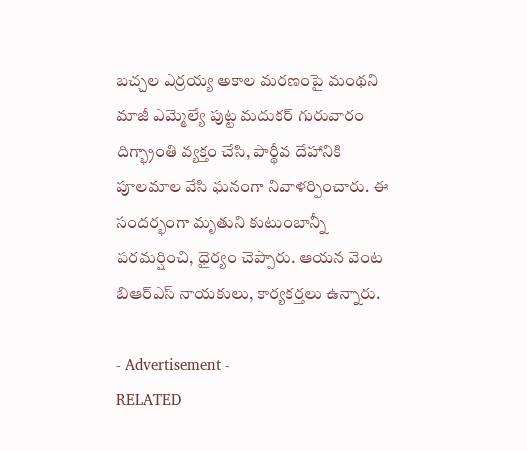బచ్చల ఎర్రయ్య అకాల మరణంపై మంథని మాజీ ఎమ్మెల్యే పుట్ట మదుకర్ గురువారం దిగ్భ్రాంతి వ్యక్తం చేసి, పార్థీవ దేహానికి పూలమాల వేసి ఘనంగా నివాళర్పించారు. ఈ సందర్భంగా మృతుని కుటుంబాన్నీ పరమర్షించి, ధైర్యం చెప్పారు. ఆయన వెంట బిఆర్ఎస్ నాయకులు, కార్యకర్తలు ఉన్నారు.

- Advertisement -
RELATED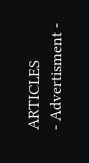ARTICLES
- Advertisment -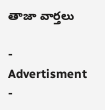తాజా వార్తలు

- Advertisment -